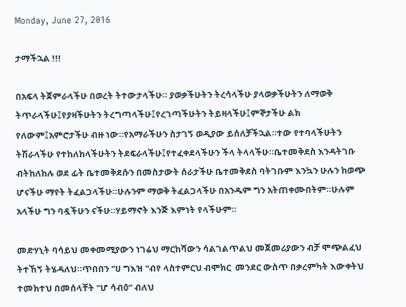Monday, June 27, 2016

ታማችኋል !!!

በአፍላ ትጀምራላችሁ በወረት ትተውታላችሁ። ያወቃችሁትን ትረሳላችሁ ያላወቃችሁትን ለማወቅ ትጥራላችሁ፤የያዛችሁትን ትረግጣላችሁ፤የረገጣችሁትን ትይዛላችሁ፤ምኞታችሁ ልክ የለውም፤አምሮታችሁ ብዙ ነው።የአማራችሁን ስታገኝ ወዲያው ይሰለቻችኋል።ተው የተባላችሁትን ትሽራላችሁ የተከለከላችሁትን ትደፍራላችሁ፤የተፈቀደላችሁን ችላ ትላላችሁ።ቤተመቅደስ እንዳትገቡ ብትከለከሉ ወደ ፊት ቤተመቅደሱን በመስታውት ሰራታችሁ ቤተመቅደስ ባትገቡም እንኳን ሁሉን ከወጭ ሆናችሁ ማየት ትፈልጋላችሁ።ሁሉንም ማወቅ ትፈልጋላችሁ በአንዱም ግን አትጠቀሙበትም።ሁሉም አላችሁ ግን ባዷችሁን ናችሁ።ሃይማኖት እንጅ እምነት የላችሁም።

መድሃኒት ባሳይህ መቀመሚያውን ነገሬህ ማርከሻውን ሳልገልጥልህ መጀመሪያውን ብቻ ሞጭልፈህ ትተኸኝ ትሄዳለህ።ጥበበን "ሀ ግእዝ "ብየ ላስተምርህ ብሞክር  መንደር ውስጥ በቃረምካት እውቀትህ ተመክተህ በመሰላቸት "ሆ ሳብዕ" ብለህ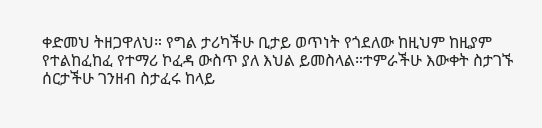ቀድመህ ትዘጋዋለህ። የግል ታሪካችሁ ቢታይ ወጥነት የጎደለው ከዚህም ከዚያም የተልከፈከፈ የተማሪ ኮፈዳ ውስጥ ያለ እህል ይመስላል።ተምራችሁ እውቀት ስታገኙ ሰርታችሁ ገንዘብ ስታፈሩ ከላይ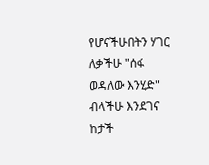የሆናችሁበትን ሃገር ለቃችሁ "ሰፋ ወዳለው እንሂድ" ብላችሁ እንደገና ከታች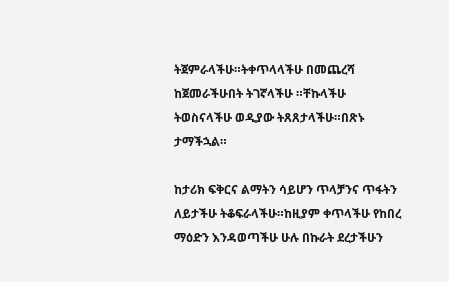ትጀምራላችሁ።ትቀጥላላችሁ በመጨረሻ ከጀመራችሁበት ትገኛላችሁ ።ቸኩላችሁ ትወስናላችሁ ወዲያው ትጸጸታላችሁ።በጽኑ ታማችኋል።

ከታሪክ ፍቅርና ልማትን ሳይሆን ጥላቻንና ጥፋትን ለይታችሁ ትቆፍራላችሁ።ከዚያም ቀጥላችሁ የከበረ ማዕድን እንዳወጣችሁ ሁሉ በኩራት ደረታችሁን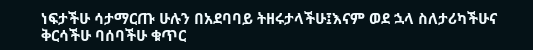ነፍታችሁ ሳታማርጡ ሁሉን በአደባባይ ትዘሩታላችሁ፤እናም ወደ ኋላ ስለታሪካችሁና ቅርሳችሁ ባሰባችሁ ቁጥር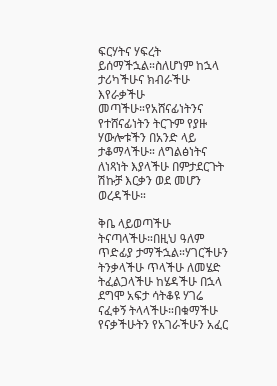ፍርሃትና ሃፍረት ይሰማችኋል።ስለሆነም ከኋላ ታሪካችሁና ክብራችሁ እየራቃችሁ መጣችሁ።የአሸናፊነትንና የተሸናፊነትን ትርጉም የያዙ ሃውሎቱችን በአንድ ላይ ታቆማላችሁ። ለግልፅነትና ለነጻነት እያላችሁ በምታደርጉት ሽኩቻ እርቃን ወደ መሆን ወረዳችሁ።

ቅቤ ላይወጣችሁ ትናጣላችሁ።በዚህ ዓለም ጥድፊያ ታማችኋል።ሃገርችሁን ትንቃላችሁ ጥላችሁ ለመሄድ ትፈልጋላችሁ ከሄዳችሁ በኋላ ደግሞ አፍታ ሳትቆዩ ሃገሬ ናፈቀኝ ትላላችሁ።በቁማችሁ የናቃችሁትን የአገራችሁን አፈር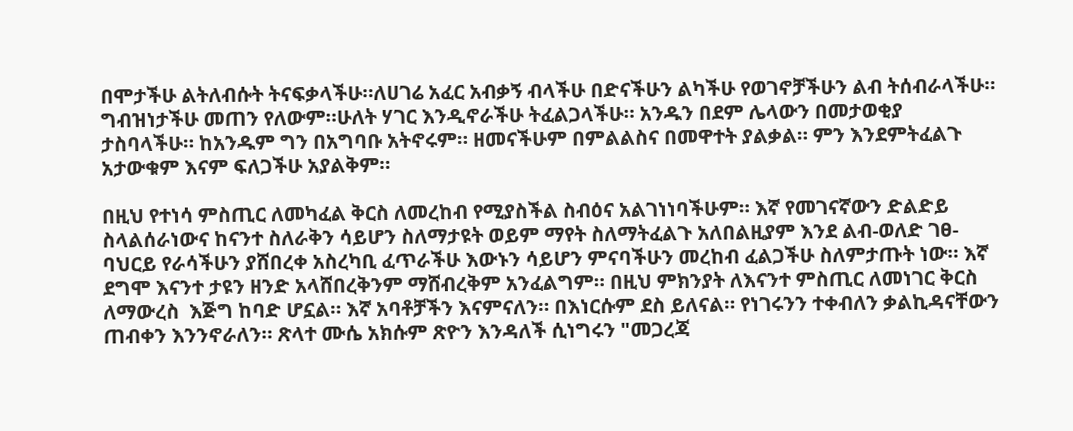በሞታችሁ ልትለብሱት ትናፍቃላችሁ።ለሀገሬ አፈር አብቃኝ ብላችሁ በድናችሁን ልካችሁ የወገኖቻችሁን ልብ ትሰብራላችሁ። ግብዝነታችሁ መጠን የለውም።ሁለት ሃገር እንዲኖራችሁ ትፈልጋላችሁ። አንዱን በደም ሌላውን በመታወቂያ ታስባላችሁ። ከአንዱም ግን በአግባቡ አትኖሩም። ዘመናችሁም በምልልስና በመዋተት ያልቃል። ምን እንደምትፈልጉ አታውቁም እናም ፍለጋችሁ አያልቅም።

በዚህ የተነሳ ምስጢር ለመካፈል ቅርስ ለመረከብ የሚያስችል ስብዕና አልገነነባችሁም። እኛ የመገናኛውን ድልድይ ስላልሰራነውና ከናንተ ስለራቅን ሳይሆን ስለማታዩት ወይም ማየት ስለማትፈልጉ አለበልዚያም እንደ ልብ-ወለድ ገፀ-ባህርይ የራሳችሁን ያሸበረቀ አስረካቢ ፈጥራችሁ እውኑን ሳይሆን ምናባችሁን መረከብ ፈልጋችሁ ስለምታጡት ነው። እኛ ደግሞ እናንተ ታዩን ዘንድ አላሸበረቅንም ማሸብረቅም አንፈልግም። በዚህ ምክንያት ለእናንተ ምስጢር ለመነገር ቅርስ ለማውረስ  እጅግ ከባድ ሆኗል። እኛ አባቶቻችን እናምናለን። በእነርሱም ደስ ይለናል። የነገሩንን ተቀብለን ቃልኪዳናቸውን ጠብቀን እንንኖራለን። ጽላተ ሙሴ አክሱም ጽዮን እንዳለች ሲነግሩን "መጋረጃ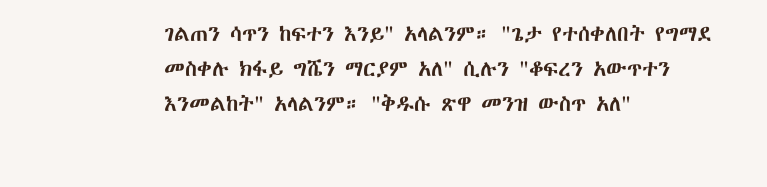ገልጠን ሳጥን ከፍተን እንይ" አላልንም። "ጌታ የተሰቀለበት የግማደ መስቀሉ ክፋይ ግሼን ማርያም አለ" ሲሉን "ቆፍረን አውጥተን እንመልከት" አላልንም። "ቅዱሱ ጽዋ መንዝ ውስጥ አለ"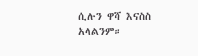ሲሉን ዋሻ እናስስ አላልንም።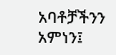አባቶቻችንን አምነን፤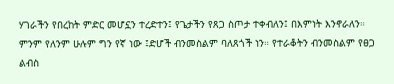ሃገራችን የበረከት ምድር መሆኗን ተረድተን፤ የጌታችን የጸጋ ስጦታ ተቀብለን፤ በእምነት እንኖራለን። ምንም የለንም ሁሉም ግን የኛ ነው ፤ድሆች ብንመስልም ባለጸጎች ነን። የተራቆትን ብንመስልም የፀጋ ልብስ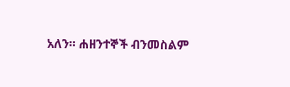አለን። ሐዘንተኞች ብንመስልም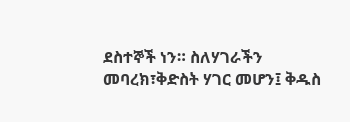ደስተኞች ነን። ስለሃገራችን መባረክ፣ቅድስት ሃገር መሆን፤ ቅዱስ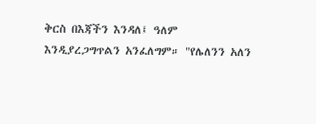ቅርስ በእጃችን እንዳለ፤ ዓለም እንዲያረጋግጥልን አንፈለግም። "የሌለንን አለን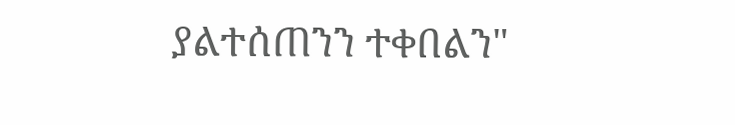ያልተሰጠንን ተቀበልን"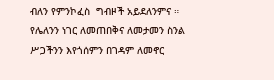ብለን የምንኮፈስ  ግብዞች አይደለንምና ። የሌለንን ነገር ለመጠበቅና ለመታመን ስንል ሥጋችንን እየጎሰምን በገዳም ለመኖር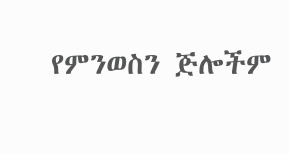የምንወስን ጅሎችም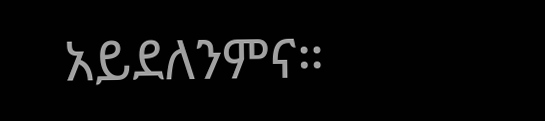አይደለንምና።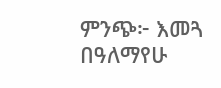ምንጭ፦ እመጓ
በዓለማየሁ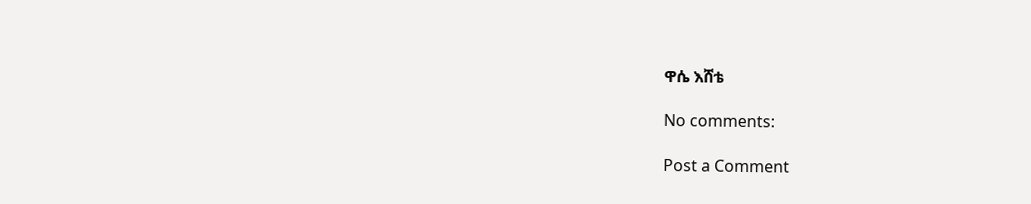ዋሴ እሸቴ

No comments:

Post a Comment